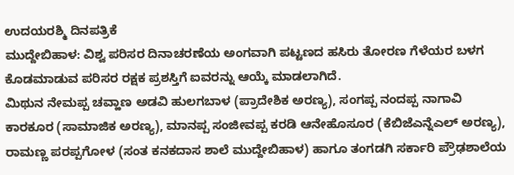ಉದಯರಶ್ಮಿ ದಿನಪತ್ರಿಕೆ
ಮುದ್ದೇಬಿಹಾಳ: ವಿಶ್ವ ಪರಿಸರ ದಿನಾಚರಣೆಯ ಅಂಗವಾಗಿ ಪಟ್ಟಣದ ಹಸಿರು ತೋರಣ ಗೆಳೆಯರ ಬಳಗ ಕೊಡಮಾಡುವ ಪರಿಸರ ರಕ್ಷಕ ಪ್ರಶಸ್ತಿಗೆ ಐವರನ್ನು ಆಯ್ಕೆ ಮಾಡಲಾಗಿದೆ.
ಮಿಥುನ ನೇಮಪ್ಪ ಚವ್ಹಾಣ ಅಡವಿ ಹುಲಗಬಾಳ (ಪ್ರಾದೇಶಿಕ ಅರಣ್ಯ), ಸಂಗಪ್ಪ ನಂದಪ್ಪ ನಾಗಾವಿ ಕಾರಕೂರ (ಸಾಮಾಜಿಕ ಅರಣ್ಯ), ಮಾನಪ್ಪ ಸಂಜೀವಪ್ಪ ಕರಡಿ ಆನೇಹೊಸೂರ (ಕೆಬಿಜೆಎನ್ನೆಎಲ್ ಅರಣ್ಯ), ರಾಮಣ್ಣ ಪರಪ್ಪಗೋಳ (ಸಂತ ಕನಕದಾಸ ಶಾಲೆ ಮುದ್ದೇಬಿಹಾಳ) ಹಾಗೂ ತಂಗಡಗಿ ಸರ್ಕಾರಿ ಪ್ರೌಢಶಾಲೆಯ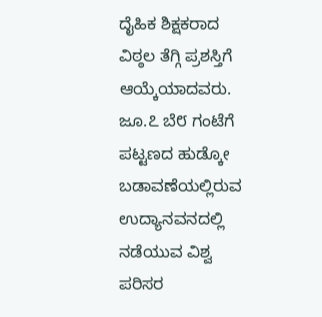ದೈಹಿಕ ಶಿಕ್ಷಕರಾದ ವಿಠ್ಠಲ ತೆಗ್ಗಿ ಪ್ರಶಸ್ತಿಗೆ ಆಯ್ಕೆಯಾದವರು.
ಜೂ.೭ ಬೆ೮ ಗಂಟೆಗೆ ಪಟ್ಟಣದ ಹುಡ್ಕೋ ಬಡಾವಣೆಯಲ್ಲಿರುವ ಉದ್ಯಾನವನದಲ್ಲಿ ನಡೆಯುವ ವಿಶ್ವ ಪರಿಸರ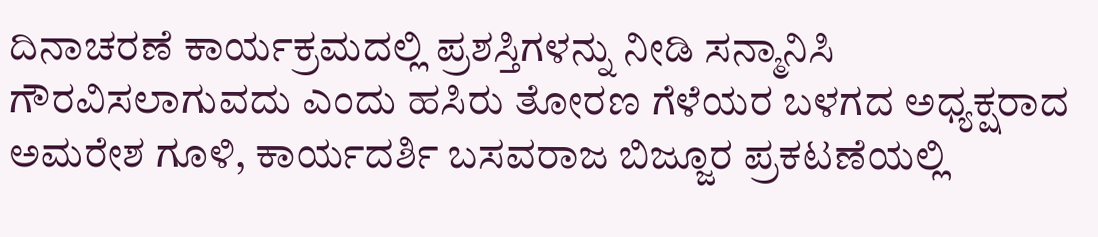ದಿನಾಚರಣೆ ಕಾರ್ಯಕ್ರಮದಲ್ಲಿ ಪ್ರಶಸ್ತಿಗಳನ್ನು ನೀಡಿ ಸನ್ಮಾನಿಸಿ ಗೌರವಿಸಲಾಗುವದು ಎಂದು ಹಸಿರು ತೋರಣ ಗೆಳೆಯರ ಬಳಗದ ಅಧ್ಯಕ್ಷರಾದ ಅಮರೇಶ ಗೂಳಿ, ಕಾರ್ಯದರ್ಶಿ ಬಸವರಾಜ ಬಿಜ್ಜೂರ ಪ್ರಕಟಣೆಯಲ್ಲಿ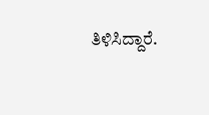ತಿಳಿಸಿದ್ದಾರೆ.